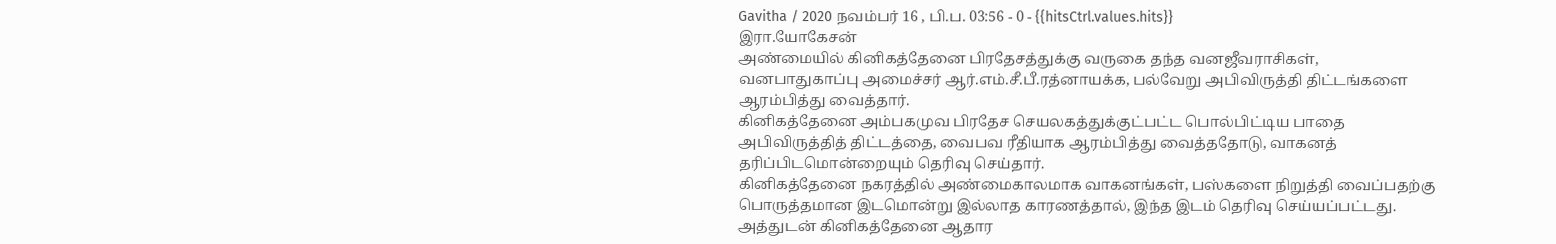Gavitha / 2020 நவம்பர் 16 , பி.ப. 03:56 - 0 - {{hitsCtrl.values.hits}}
இரா.யோகேசன்
அண்மையில் கினிகத்தேனை பிரதேசத்துக்கு வருகை தந்த வனஜீவராசிகள், வனபாதுகாப்பு அமைச்சர் ஆர்.எம்.சீ.பீ.ரத்னாயக்க, பல்வேறு அபிவிருத்தி திட்டங்களை ஆரம்பித்து வைத்தார்.
கினிகத்தேனை அம்பகமுவ பிரதேச செயலகத்துக்குட்பட்ட பொல்பிட்டிய பாதை அபிவிருத்தித் திட்டத்தை, வைபவ ரீதியாக ஆரம்பித்து வைத்ததோடு, வாகனத் தரிப்பிடமொன்றையும் தெரிவு செய்தார்.
கினிகத்தேனை நகரத்தில் அண்மைகாலமாக வாகனங்கள், பஸ்களை நிறுத்தி வைப்பதற்கு பொருத்தமான இடமொன்று இல்லாத காரணத்தால், இந்த இடம் தெரிவு செய்யப்பட்டது.
அத்துடன் கினிகத்தேனை ஆதார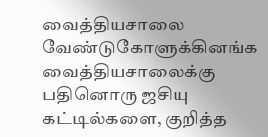வைத்தியசாலை வேண்டுகோளுக்கினங்க வைத்தியசாலைக்கு பதினொரு ஜசியு கட்டில்களை, குறித்த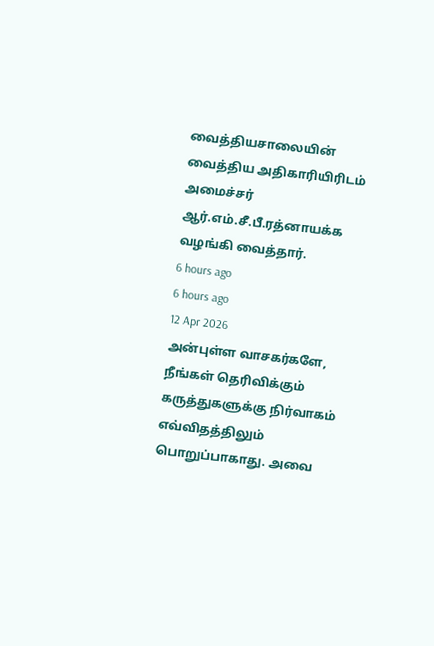வைத்தியசாலையின் வைத்திய அதிகாரியிரிடம் அமைச்சர் ஆர்.எம்.சீ.பீ.ரத்னாயக்க வழங்கி வைத்தார்.
6 hours ago
6 hours ago
12 Apr 2026
அன்புள்ள வாசகர்களே,
நீங்கள் தெரிவிக்கும் கருத்துகளுக்கு நிர்வாகம் எவ்விதத்திலும் பொறுப்பாகாது. அவை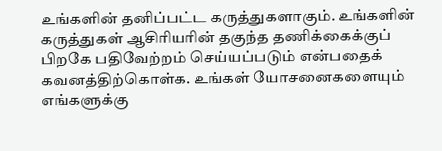உங்களின் தனிப்பட்ட கருத்துகளாகும். உங்களின் கருத்துகள் ஆசிரியரின் தகுந்த தணிக்கைக்குப் பிறகே பதிவேற்றம் செய்யப்படும் என்பதைக் கவனத்திற்கொள்க. உங்கள் யோசனைகளையும் எங்களுக்கு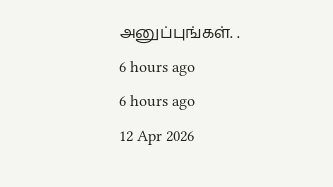அனுப்புங்கள். .
6 hours ago
6 hours ago
12 Apr 2026